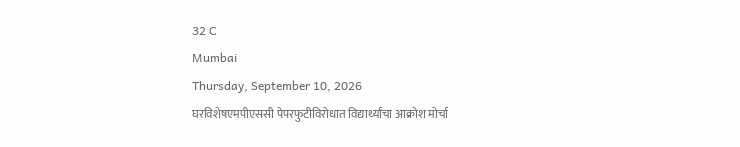32 C
Mumbai
Thursday, September 10, 2026
घरविशेषएमपीएससी पेपरफुटीविरोधात विद्यार्थ्यांचा आक्रोश मोर्चा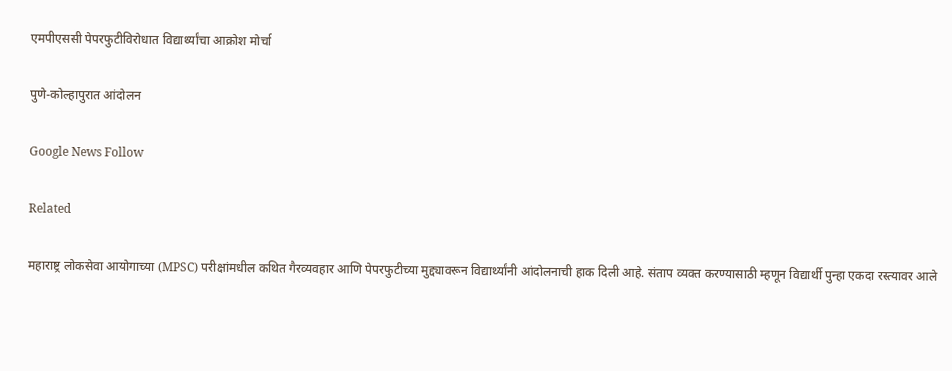एमपीएससी पेपरफुटीविरोधात विद्यार्थ्यांचा आक्रोश मोर्चा

पुणे-कोल्हापुरात आंदोलन

Google News Follow

Related

महाराष्ट्र लोकसेवा आयोगाच्या (MPSC) परीक्षांमधील कथित गैरव्यवहार आणि पेपरफुटीच्या मुद्द्यावरून विद्यार्थ्यांनी आंदोलनाची हाक दिली आहे. संताप व्यक्त करण्यासाठी म्हणून विद्यार्थी पुन्हा एकदा रस्त्यावर आले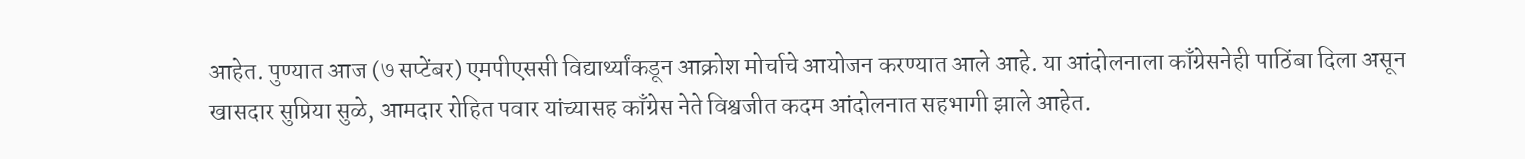आहेत. पुण्यात आज (७ सप्टेंबर) एमपीएससी विद्यार्थ्यांकडून आक्रोश मोर्चाचे आयोजन करण्यात आले आहे. या आंदोलनाला काँग्रेसनेही पाठिंबा दिला असून खासदार सुप्रिया सुळे, आमदार रोहित पवार यांच्यासह काँग्रेस नेते विश्वजीत कदम आंदोलनात सहभागी झाले आहेत.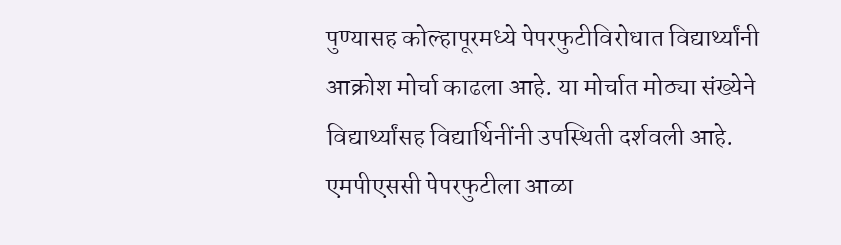पुण्यासह कोल्हापूरमध्ये पेपरफुटीविरोधात विद्यार्थ्यांनी आक्रोश मोर्चा काढला आहे. या मोर्चात मोठ्या संख्येने विद्यार्थ्यांसह विद्यार्थिनींनी उपस्थिती दर्शवली आहे. एमपीएससी पेपरफुटीला आळा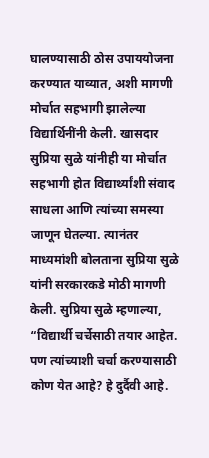घालण्यासाठी ठोस उपाययोजना करण्यात याव्यात, अशी मागणी मोर्चात सहभागी झालेल्या विद्यार्थिनींनी केली. खासदार सुप्रिया सुळे यांनीही या मोर्चात सहभागी होत विद्यार्थ्यांशी संवाद साधला आणि त्यांच्या समस्या जाणून घेतल्या. त्यानंतर माध्यमांशी बोलताना सुप्रिया सुळे यांनी सरकारकडे मोठी मागणी केली. सुप्रिया सुळे म्हणाल्या, “विद्यार्थी चर्चेसाठी तयार आहेत. पण त्यांच्याशी चर्चा करण्यासाठी कोण येत आहे? हे दुर्दैवी आहे.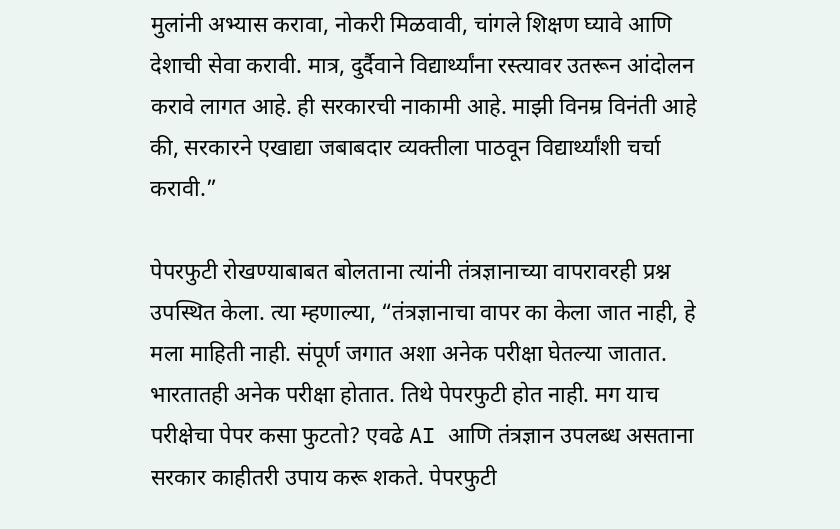मुलांनी अभ्यास करावा, नोकरी मिळवावी, चांगले शिक्षण घ्यावे आणि देशाची सेवा करावी. मात्र, दुर्दैवाने विद्यार्थ्यांना रस्त्यावर उतरून आंदोलन करावे लागत आहे. ही सरकारची नाकामी आहे. माझी विनम्र विनंती आहे की, सरकारने एखाद्या जबाबदार व्यक्तीला पाठवून विद्यार्थ्यांशी चर्चा करावी.”

पेपरफुटी रोखण्याबाबत बोलताना त्यांनी तंत्रज्ञानाच्या वापरावरही प्रश्न उपस्थित केला. त्या म्हणाल्या, “तंत्रज्ञानाचा वापर का केला जात नाही, हे मला माहिती नाही. संपूर्ण जगात अशा अनेक परीक्षा घेतल्या जातात. भारतातही अनेक परीक्षा होतात. तिथे पेपरफुटी होत नाही. मग याच परीक्षेचा पेपर कसा फुटतो? एवढे AI आणि तंत्रज्ञान उपलब्ध असताना सरकार काहीतरी उपाय करू शकते. पेपरफुटी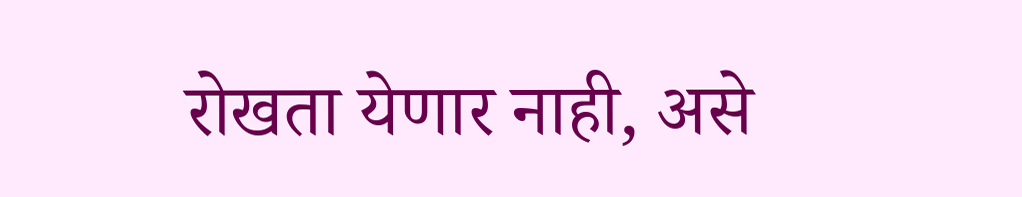रोखता येणार नाही, असे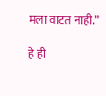मला वाटत नाही.”

हे ही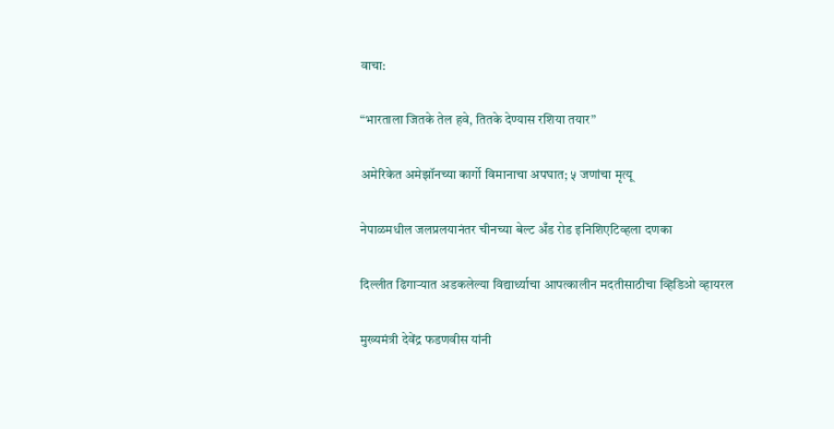वाचा:

“भारताला जितके तेल हवे, तितके देण्यास रशिया तयार”

अमेरिकेत अमेझॉनच्या कार्गो विमानाचा अपघात; ५ जणांचा मृत्यू

नेपाळमधील जलप्रलयानंतर चीनच्या बेल्ट अँड रोड इनिशिएटिव्हला दणका

दिल्लीत ढिगाऱ्यात अडकलेल्या विद्यार्थ्याचा आपत्कालीन मदतीसाठीचा व्हिडिओ व्हायरल

मुख्यमंत्री देवेंद्र फडणवीस यांनी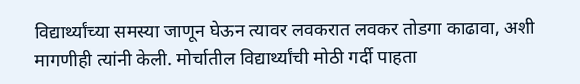विद्यार्थ्यांच्या समस्या जाणून घेऊन त्यावर लवकरात लवकर तोडगा काढावा, अशी मागणीही त्यांनी केली. मोर्चातील विद्यार्थ्यांची मोठी गर्दी पाहता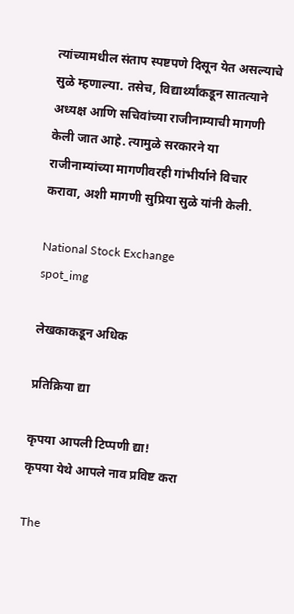त्यांच्यामधील संताप स्पष्टपणे दिसून येत असल्याचे सुळे म्हणाल्या. तसेच, विद्यार्थ्यांकडून सातत्याने अध्यक्ष आणि सचिवांच्या राजीनाम्याची मागणी केली जात आहे. त्यामुळे सरकारने या राजीनाम्यांच्या मागणीवरही गांभीर्याने विचार करावा, अशी मागणी सुप्रिया सुळे यांनी केली.

National Stock Exchange
spot_img

लेखकाकडून अधिक

प्रतिक्रिया द्या

कृपया आपली टिप्पणी द्या!
कृपया येथे आपले नाव प्रविष्ट करा

The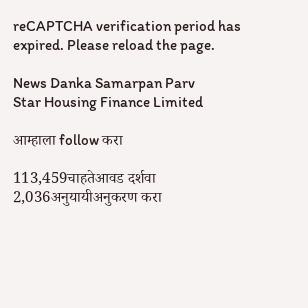reCAPTCHA verification period has expired. Please reload the page.

News Danka Samarpan Parv
Star Housing Finance Limited

आम्हाला follow करा

113,459चाहतेआवड दर्शवा
2,036अनुयायीअनुकरण करा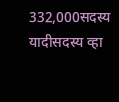332,000सदस्य यादीसदस्य व्हा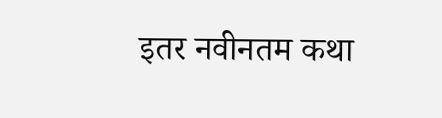इतर नवीनतम कथा